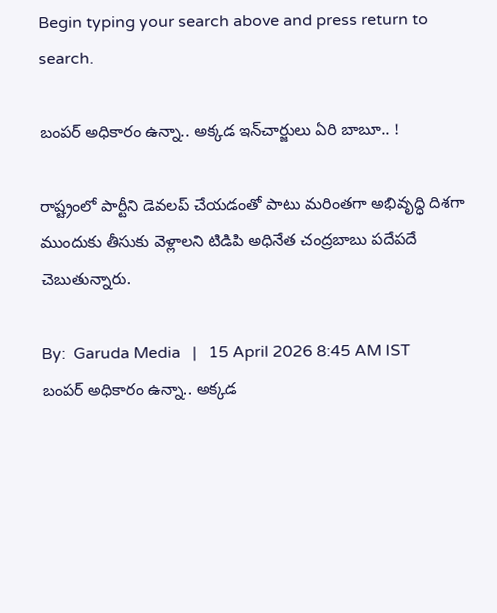Begin typing your search above and press return to search.

బంప‌ర్ అధికారం ఉన్నా.. అక్క‌డ ఇన్‌చార్జులు ఏరి బాబూ.. !

రాష్ట్రంలో పార్టీని డెవలప్ చేయడంతో పాటు మరింతగా అభివృద్ధి దిశగా ముందుకు తీసుకు వెళ్లాలని టిడిపి అధినేత చంద్రబాబు పదేపదే చెబుతున్నారు.

By:  Garuda Media   |   15 April 2026 8:45 AM IST
బంప‌ర్ అధికారం ఉన్నా.. అక్క‌డ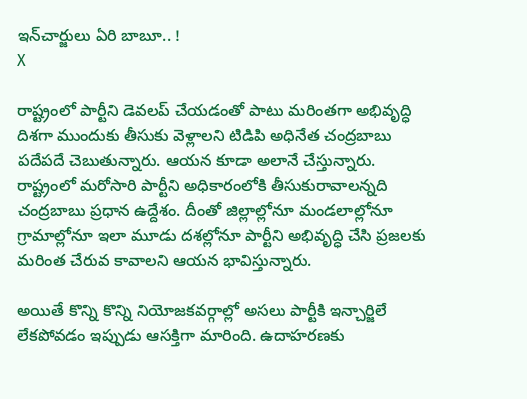ఇన్‌చార్జులు ఏరి బాబూ.. !
X

రాష్ట్రంలో పార్టీని డెవలప్ చేయడంతో పాటు మరింతగా అభివృద్ధి దిశగా ముందుకు తీసుకు వెళ్లాలని టిడిపి అధినేత చంద్రబాబు పదేపదే చెబుతున్నారు. ఆయన కూడా అలానే చేస్తున్నారు. రాష్ట్రంలో మరోసారి పార్టీని అధికారంలోకి తీసుకురావాలన్నది చంద్రబాబు ప్రధాన ఉద్దేశం. దీంతో జిల్లాల్లోనూ మండలాల్లోనూ గ్రామాల్లోనూ ఇలా మూడు దశల్లోనూ పార్టీని అభివృద్ధి చేసి ప్రజలకు మరింత చేరువ కావాలని ఆయన భావిస్తున్నారు.

అయితే కొన్ని కొన్ని నియోజకవర్గాల్లో అసలు పార్టీకి ఇన్చార్జిలే లేకపోవడం ఇప్పుడు ఆసక్తిగా మారింది. ఉదాహరణకు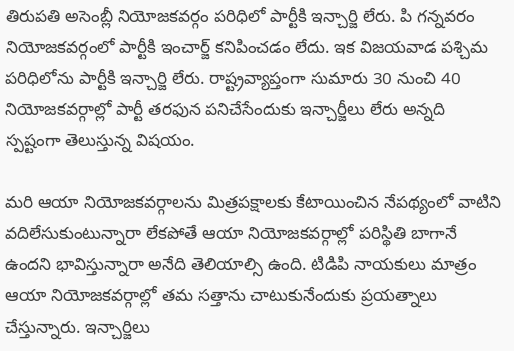తిరుపతి అసెంబ్లీ నియోజకవర్గం పరిధిలో పార్టీకి ఇన్చార్జి లేరు. పి గన్నవరం నియోజకవర్గంలో పార్టీకి ఇంచార్జ్ కనిపించడం లేదు. ఇక విజయవాడ ప‌శ్చిమ‌ పరిధిలోను పార్టీకి ఇన్చార్జి లేరు. రాష్ట్రవ్యాప్తంగా సుమారు 30 నుంచి 40 నియోజకవర్గాల్లో పార్టీ తరఫున పనిచేసేందుకు ఇన్చార్జీలు లేరు అన్నది స్పష్టంగా తెలుస్తున్న విషయం.

మరి ఆయా నియోజకవర్గాలను మిత్రపక్షాలకు కేటాయించిన నేపథ్యంలో వాటిని వదిలేసుకుంటున్నారా లేకపోతే ఆయా నియోజకవర్గాల్లో పరిస్థితి బాగానే ఉందని భావిస్తున్నారా అనేది తెలియాల్సి ఉంది. టిడిపి నాయకులు మాత్రం ఆయా నియోజకవర్గాల్లో తమ సత్తాను చాటుకునేందుకు ప్రయత్నాలు చేస్తున్నారు. ఇన్చార్జిలు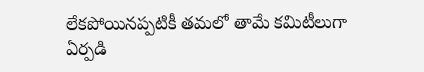లేకపోయినప్పటికీ తమలో తామే కమిటీలుగా ఏర్పడి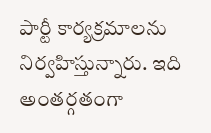పార్టీ కార్యక్రమాలను నిర్వహిస్తున్నారు. ఇది అంతర్గతంగా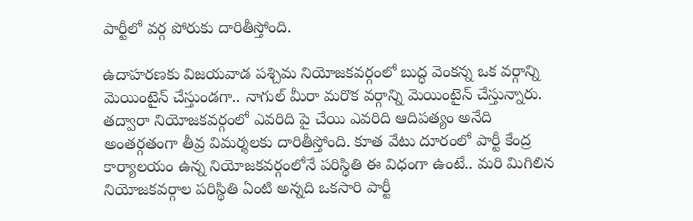పార్టీలో వర్గ పోరుకు దారితీస్తోంది.

ఉదాహరణకు విజయవాడ పశ్చిమ నియోజకవర్గంలో బుద్ధ వెంకన్న ఒక వర్గాన్ని మెయింటైన్ చేస్తుండగా.. నాగుల్ మీరా మరొక వర్గాన్ని మెయింటైన్ చేస్తున్నారు. తద్వారా నియోజకవర్గంలో ఎవరిది పై చేయి ఎవరిది ఆదిపత్యం అనేది అంతర్గతంగా తీవ్ర విమర్శలకు దారితీస్తోంది. కూత వేటు దూరంలో పార్టీ కేంద్ర కార్యాలయం ఉన్న నియోజకవర్గంలోనే పరిస్థితి ఈ విధంగా ఉంటే.. మరి మిగిలిన నియోజకవర్గాల పరిస్థితి ఏంటి అన్నది ఒకసారి పార్టీ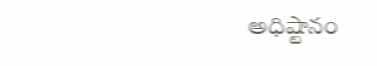అధిష్టానం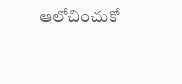ఆలోచించుకో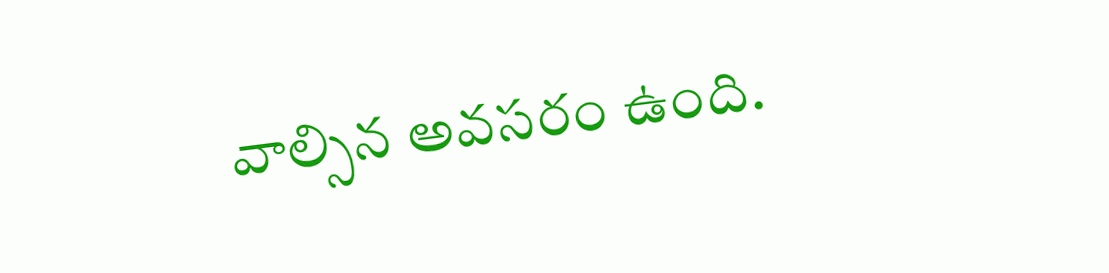వాల్సిన అవసరం ఉంది.